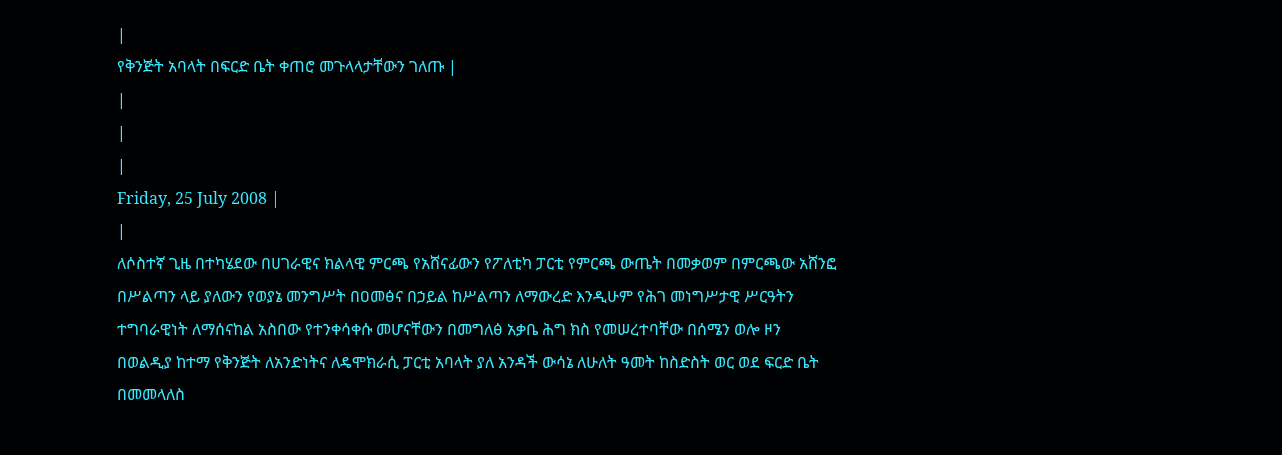|
የቅንጅት አባላት በፍርድ ቤት ቀጠሮ መጉላላታቸውን ገለጡ |
|
|
|
Friday, 25 July 2008 |
|
ለሶስተኛ ጊዜ በተካሄደው በሀገራዊና ክልላዊ ምርጫ የአሸናፊውን የፖለቲካ ፓርቲ የምርጫ ውጤት በመቃወም በምርጫው አሸንፎ በሥልጣን ላይ ያለውን የወያኔ መንግሥት በዐመፅና በኃይል ከሥልጣን ለማውረድ እንዲሁም የሕገ መነግሥታዊ ሥርዓትን ተግባራዊነት ለማሰናከል አስበው የተንቀሳቀሱ መሆናቸውን በመግለፅ አቃቤ ሕግ ክስ የመሠረተባቸው በሰሜን ወሎ ዞን በወልዲያ ከተማ የቅንጅት ለአንድነትና ለዴሞክራሲ ፓርቲ አባላት ያለ አንዳች ውሳኔ ለሁለት ዓመት ከስድስት ወር ወደ ፍርድ ቤት በመመላለስ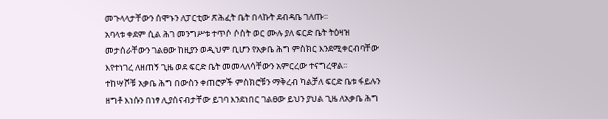መጉላላታቸውን ሰሞኑን ለፓርቲው ጽሕፈት ቤት በላኩት ደብዳቤ ገለጡ፡፡
አባላቱ ቀደም ሲል ሕገ መንግሥቱ ተጥሶ ሶስት ወር ሙሉ ያለ ፍርድ ቤት ትዕዛዝ መታሰራቸውን ገልፀው ከዚያን ወዲህም ቢሆን የአቃቤ ሕግ ምስክር እንደሚቀርብባቸው እየተነገረ ለዘጠኝ ጊዜ ወደ ፍርድ ቤት መመላለሳቸውን አምርረው ተናግረዋል፡፡
ተከሣሾቹ አቃቤ ሕግ በውስን ቀጠሮዎች ምስክሮቹን ማቅረብ ካልቻለ ፍርድ ቤቱ ፋይሉን ዘግቶ እነሱን በነፃ ሊያሰናብታቸው ይገባ እንደነበር ገልፀው ይህን ያህል ጊዜ ለአቃቤ ሕግ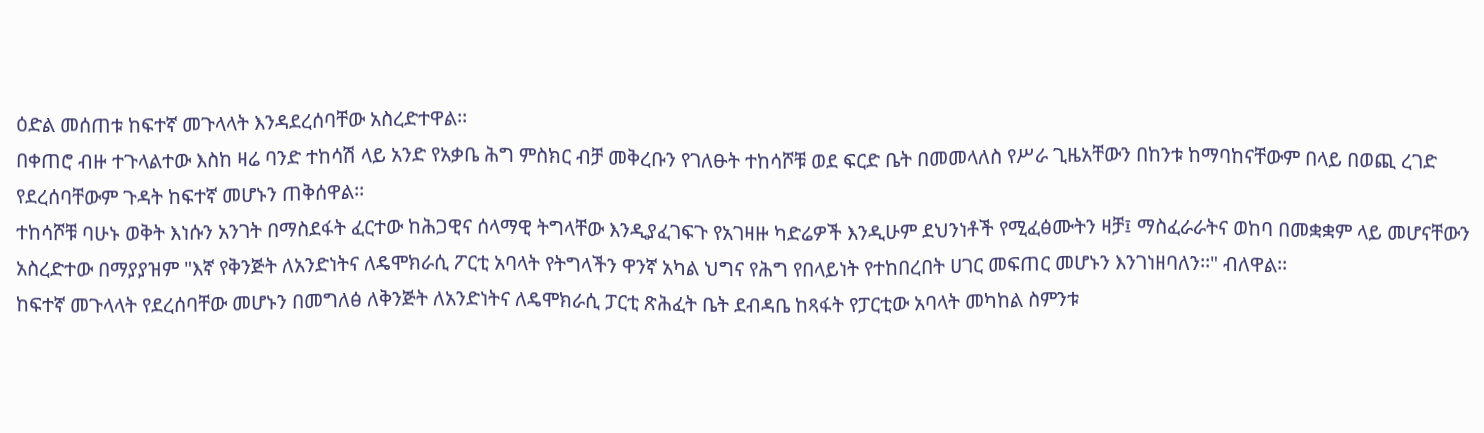ዕድል መሰጠቱ ከፍተኛ መጉላላት እንዳደረሰባቸው አስረድተዋል፡፡
በቀጠሮ ብዙ ተጉላልተው እስከ ዛሬ ባንድ ተከሳሽ ላይ አንድ የአቃቤ ሕግ ምስክር ብቻ መቅረቡን የገለፁት ተከሳሾቹ ወደ ፍርድ ቤት በመመላለስ የሥራ ጊዜአቸውን በከንቱ ከማባከናቸውም በላይ በወጪ ረገድ የደረሰባቸውም ጉዳት ከፍተኛ መሆኑን ጠቅሰዋል፡፡
ተከሳሾቹ ባሁኑ ወቅት እነሱን አንገት በማስደፋት ፈርተው ከሕጋዊና ሰላማዊ ትግላቸው እንዲያፈገፍጉ የአገዛዙ ካድሬዎች እንዲሁም ደህንነቶች የሚፈፅሙትን ዛቻ፤ ማስፈራራትና ወከባ በመቋቋም ላይ መሆናቸውን አስረድተው በማያያዝም "እኛ የቅንጅት ለአንድነትና ለዴሞክራሲ ፖርቲ አባላት የትግላችን ዋንኛ አካል ህግና የሕግ የበላይነት የተከበረበት ሀገር መፍጠር መሆኑን እንገነዘባለን፡፡" ብለዋል፡፡
ከፍተኛ መጉላላት የደረሰባቸው መሆኑን በመግለፅ ለቅንጅት ለአንድነትና ለዴሞክራሲ ፓርቲ ጽሕፈት ቤት ደብዳቤ ከጻፋት የፓርቲው አባላት መካከል ስምንቱ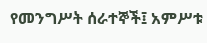የመንግሥት ሰራተኞች፤ አምሥቱ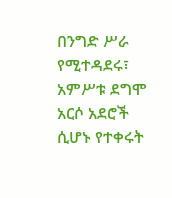በንግድ ሥራ የሚተዳደሩ፣ አምሥቱ ደግሞ አርሶ አደሮች ሲሆኑ የተቀሩት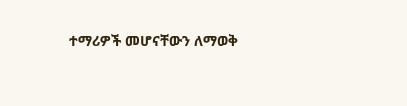ተማሪዎች መሆናቸውን ለማወቅ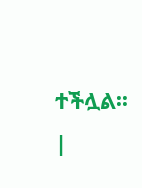ተችሏል፡፡
|